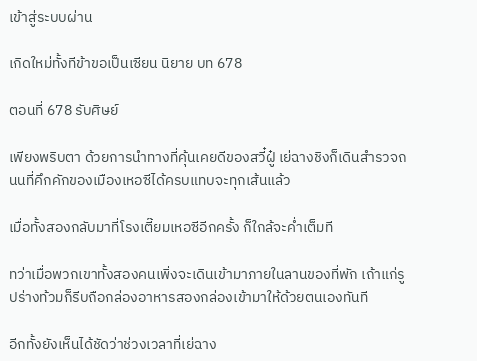เข้าสู่ระบบผ่าน

เกิดใหม่ทั้งทีข้าขอเป็นเซียน นิยาย บท 678

ตอนที่ 678 รับศิษย์

เพียงพริบตา ด้วยการนำทางที่คุ้นเคยดีของสวี๋ฝู๋ เย่ฉางชิงก็เดินสำรวจถนนที่คึกคักของเมืองเหอซีได้ครบแทบจะทุกเส้นแล้ว

เมื่อทั้งสองกลับมาที่โรงเตี๊ยมเหอซีอีกครั้ง ก็ใกล้จะค่ำเต็มที

ทว่าเมื่อพวกเขาทั้งสองคนเพิ่งจะเดินเข้ามาภายในลานของที่พัก เถ้าแก่รูปร่างท้วมก็รีบถือกล่องอาหารสองกล่องเข้ามาให้ด้วยตนเองทันที

อีกทั้งยังเห็นได้ชัดว่าช่วงเวลาที่เย่ฉาง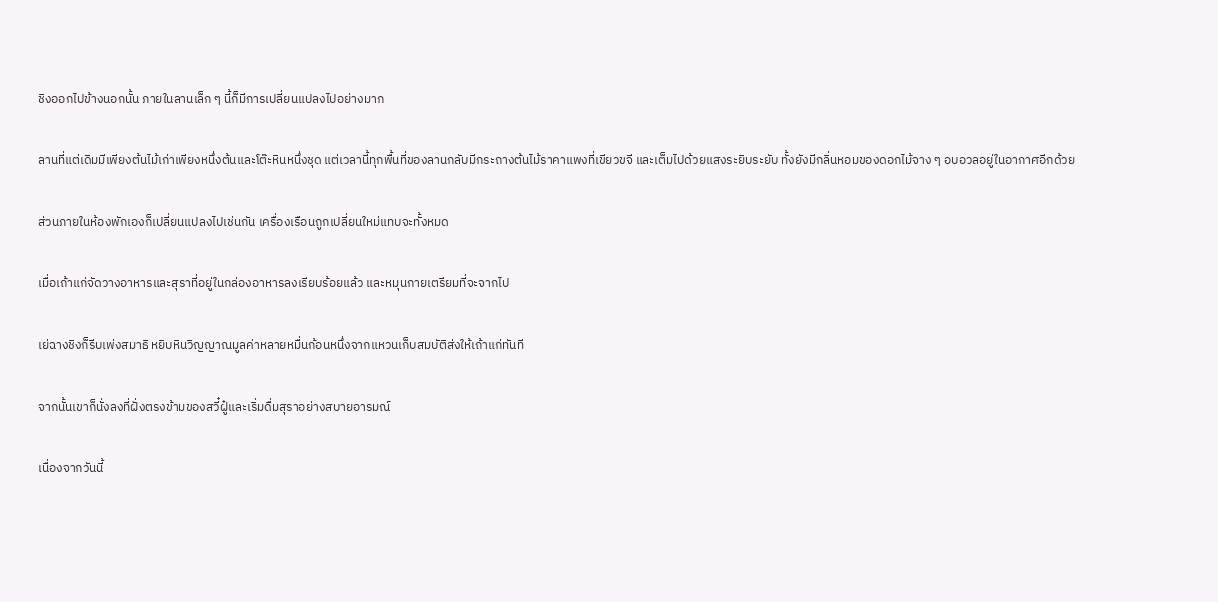ชิงออกไปข้างนอกนั้น ภายในลานเล็ก ๆ นี้ก็มีการเปลี่ยนแปลงไปอย่างมาก

ลานที่แต่เดิมมีเพียงต้นไม้เก่าเพียงหนึ่งต้นและโต๊ะหินหนึ่งชุด แต่เวลานี้ทุกพื้นที่ของลานกลับมีกระถางต้นไม้ราคาแพงที่เขียวขจี และเต็มไปด้วยแสงระยิบระยับ ทั้งยังมีกลิ่นหอมของดอกไม้จาง ๆ อบอวลอยู่ในอากาศอีกด้วย

ส่วนภายในห้องพักเองก็เปลี่ยนแปลงไปเช่นกัน เครื่องเรือนถูกเปลี่ยนใหม่แทบจะทั้งหมด

เมื่อเถ้าแก่จัดวางอาหารและสุราที่อยู่ในกล่องอาหารลงเรียบร้อยแล้ว และหมุนกายเตรียมที่จะจากไป

เย่ฉางชิงก็รีบเพ่งสมาธิ หยิบหินวิญญาณมูลค่าหลายหมื่นก้อนหนึ่งจากแหวนเก็บสมบัติส่งให้เถ้าแก่ทันที

จากนั้นเขาก็นั่งลงที่ฝั่งตรงข้ามของสวี๋ฝู๋และเริ่มดื่มสุราอย่างสบายอารมณ์

เนื่องจากวันนี้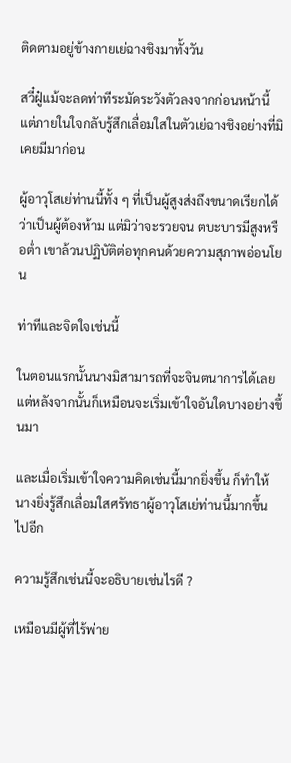ติดตามอยู่ข้างกายเย่ฉางชิงมาทั้งวัน

สวี๋ฝู๋แม้จะลดท่าทีระมัดระวังตัวลงจากก่อนหน้านี้ แต่ภายในใจกลับรู้สึกเลื่อมใสในตัวเย่ฉางชิงอย่างที่มิเคยมีมาก่อน

ผู้อาวุโสเย่ท่านนี้ทั้ง ๆ ที่เป็นผู้สูงส่งถึงขนาดเรียกได้ว่าเป็นผู้ต้องห้าม แต่มิว่าจะรวยจน ตบะบารมีสูงหรือต่ำ เขาล้วนปฏิบัติต่อทุกคนด้วยความสุภาพอ่อนโยน

ท่าทีและจิตใจเช่นนี้

ในตอนแรกนั้นนางมิสามารถที่จะจินตนาการได้เลย แต่หลังจากนั้นก็เหมือนจะเริ่มเข้าใจอันใดบางอย่างขึ้นมา

และเมื่อเริ่มเข้าใจความคิดเช่นนี้มากยิ่งขึ้น ก็ทำให้นางยิ่งรู้สึกเลื่อมใสศรัทธาผู้อาวุโสเย่ท่านนี้มากขึ้นไปอีก

ความรู้สึกเช่นนี้จะอธิบายเช่นไรดี ?

เหมือนมีผู้ที่ไร้พ่าย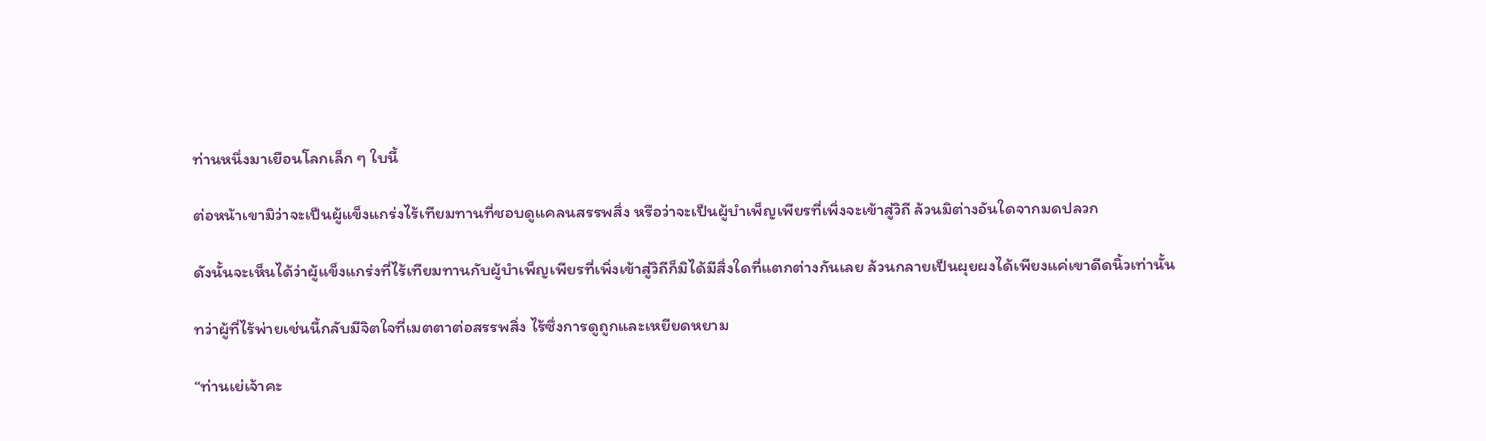ท่านหนึ่งมาเยือนโลกเล็ก ๆ ใบนี้

ต่อหน้าเขามิว่าจะเป็นผู้แข็งแกร่งไร้เทียมทานที่ชอบดูแคลนสรรพสิ่ง หรือว่าจะเป็นผู้บำเพ็ญเพียรที่เพิ่งจะเข้าสู่วิถี ล้วนมิต่างอันใดจากมดปลวก

ดังนั้นจะเห็นได้ว่าผู้แข็งแกร่งที่ไร้เทียมทานกับผู้บำเพ็ญเพียรที่เพิ่งเข้าสู่วิถีก็มิได้มีสิ่งใดที่แตกต่างกันเลย ล้วนกลายเป็นผุยผงได้เพียงแค่เขาดีดนิ้วเท่านั้น

ทว่าผู้ที่ไร้พ่ายเช่นนี้กลับมีจิตใจที่เมตตาต่อสรรพสิ่ง ไร้ซึ่งการดูถูกและเหยียดหยาม

“ท่านเย่เจ้าคะ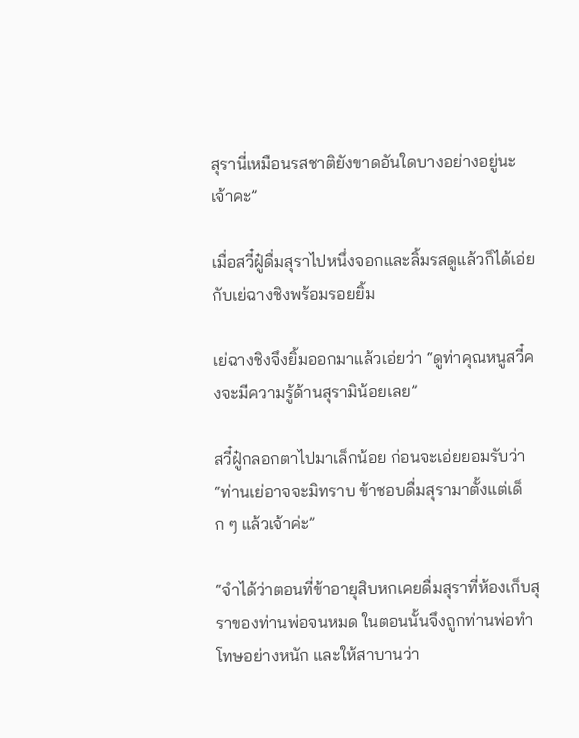สุรานี่เหมือนรสชาติยังขาดอันใดบางอย่างอยู่นะเจ้าคะ”

เมื่อสวี๋ฝู๋ดื่มสุราไปหนึ่งจอกและลิ้มรสดูแล้วก็ได้เอ่ยกับเย่ฉางชิงพร้อมรอยยิ้ม

เย่ฉางชิงจึงยิ้มออกมาแล้วเอ่ยว่า “ดูท่าคุณหนูสวี๋คงจะมีความรู้ด้านสุรามิน้อยเลย”

สวี๋ฝู๋กลอกตาไปมาเล็กน้อย ก่อนจะเอ่ยยอมรับว่า “ท่านเย่อาจจะมิทราบ ข้าชอบดื่มสุรามาตั้งแต่เด็ก ๆ แล้วเจ้าค่ะ”

“จำได้ว่าตอนที่ข้าอายุสิบหกเคยดื่มสุราที่ห้องเก็บสุราของท่านพ่อจนหมด ในตอนนั้นจึงถูกท่านพ่อทำโทษอย่างหนัก และให้สาบานว่า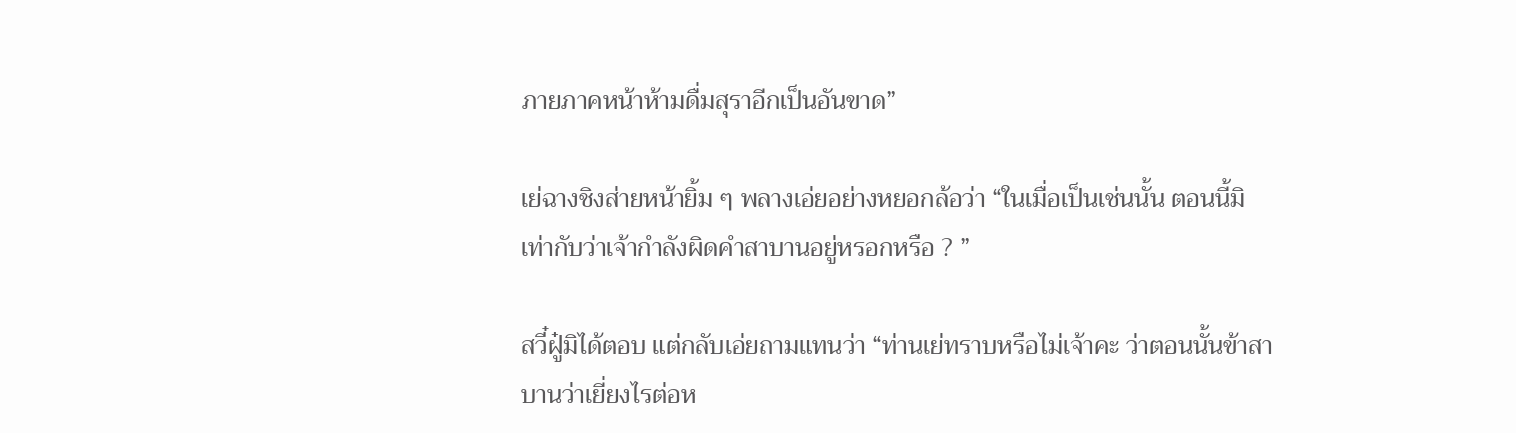ภายภาคหน้าห้ามดื่มสุราอีกเป็นอันขาด”

เย่ฉางชิงส่ายหน้ายิ้ม ๆ พลางเอ่ยอย่างหยอกล้อว่า “ในเมื่อเป็นเช่นนั้น ตอนนี้มิเท่ากับว่าเจ้ากำลังผิดคำสาบานอยู่หรอกหรือ ? ”

สวี๋ฝู๋มิได้ตอบ แต่กลับเอ่ยถามแทนว่า “ท่านเย่ทราบหรือไม่เจ้าคะ ว่าตอนนั้นข้าสาบานว่าเยี่ยงไรต่อห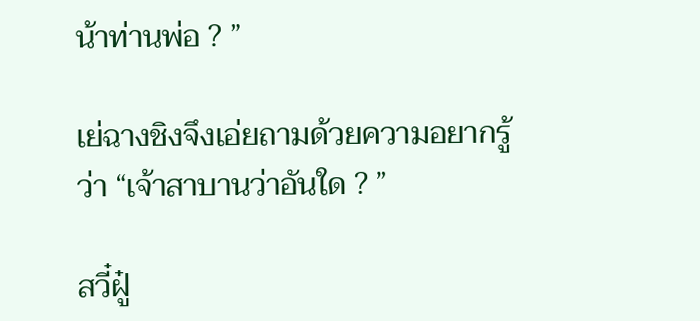น้าท่านพ่อ ? ”

เย่ฉางชิงจึงเอ่ยถามด้วยความอยากรู้ว่า “เจ้าสาบานว่าอันใด ? ”

สวี๋ฝู๋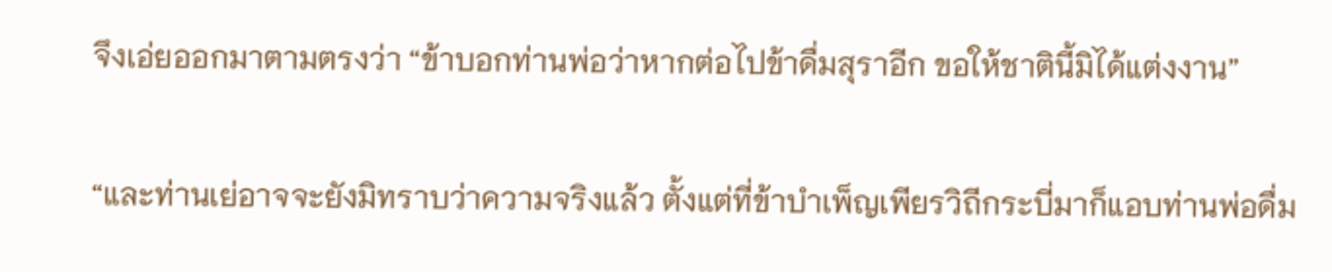จึงเอ่ยออกมาตามตรงว่า “ข้าบอกท่านพ่อว่าหากต่อไปข้าดื่มสุราอีก ขอให้ชาตินี้มิได้แต่งงาน”

“และท่านเย่อาจจะยังมิทราบว่าความจริงแล้ว ตั้งแต่ที่ข้าบำเพ็ญเพียรวิถีกระบี่มาก็แอบท่านพ่อดื่ม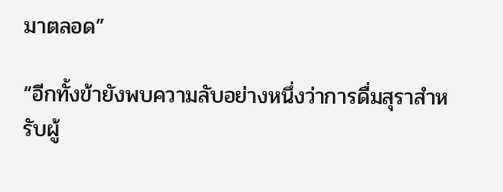มาตลอด”

“อีกทั้งข้ายังพบความลับอย่างหนึ่งว่าการดื่มสุราสำหรับผู้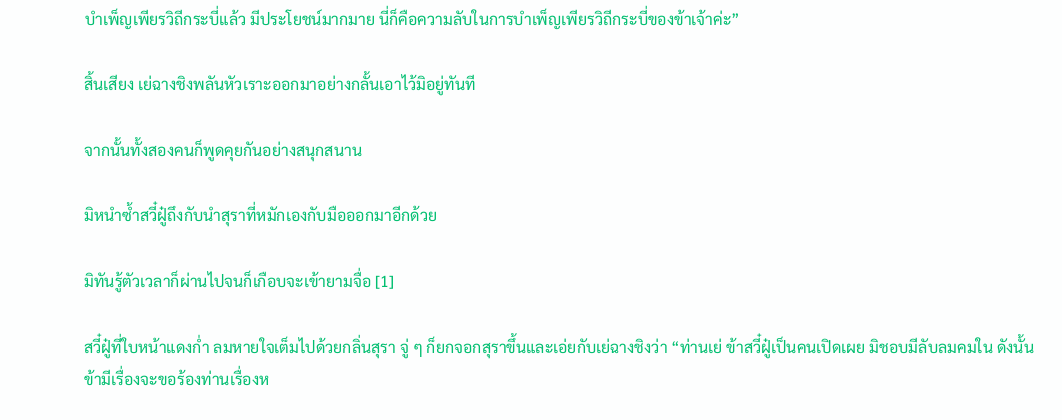บำเพ็ญเพียรวิถีกระบี่แล้ว มีประโยชน์มากมาย นี่ก็คือความลับในการบำเพ็ญเพียรวิถีกระบี่ของข้าเจ้าค่ะ”

สิ้นเสียง เย่ฉางชิงพลันหัวเราะออกมาอย่างกลั้นเอาไว้มิอยู่ทันที

จากนั้นทั้งสองคนก็พูดคุยกันอย่างสนุกสนาน

มิหนำซ้ำสวี๋ฝู๋ถึงกับนำสุราที่หมักเองกับมือออกมาอีกด้วย

มิทันรู้ตัวเวลาก็ผ่านไปจนก็เกือบจะเข้ายามจื่อ [1]

สวี๋ฝู๋ที่ใบหน้าแดงก่ำ ลมหายใจเต็มไปด้วยกลิ่นสุรา จู่ ๆ ก็ยกจอกสุราขึ้นและเอ่ยกับเย่ฉางชิงว่า “ท่านเย่ ข้าสวี๋ฝู๋เป็นคนเปิดเผย มิชอบมีลับลมคมใน ดังนั้นข้ามีเรื่องจะขอร้องท่านเรื่องห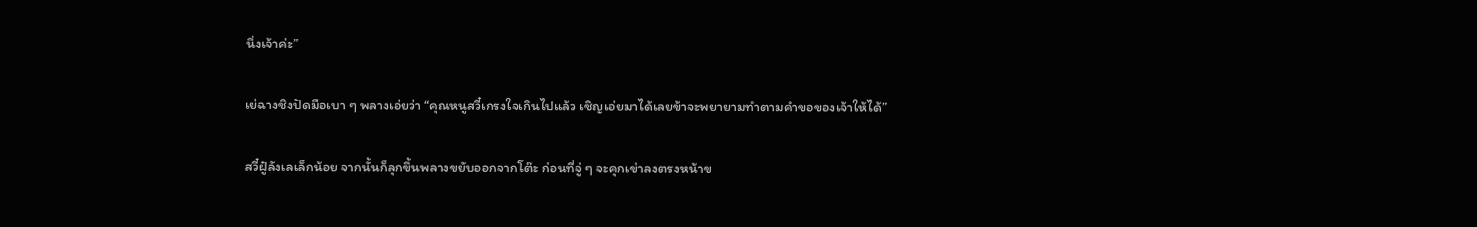นึ่งเจ้าค่ะ”

เย่ฉางชิงปัดมือเบา ๆ พลางเอ่ยว่า “คุณหนูสวี๋เกรงใจเกินไปแล้ว เชิญเอ่ยมาได้เลยข้าจะพยายามทำตามคำขอของเจ้าให้ได้”

สวี๋ฝู๋ลังเลเล็กน้อย จากนั้นก็ลุกขึ้นพลางขยับออกจากโต๊ะ ก่อนที่จู่ ๆ จะคุกเข่าลงตรงหน้าข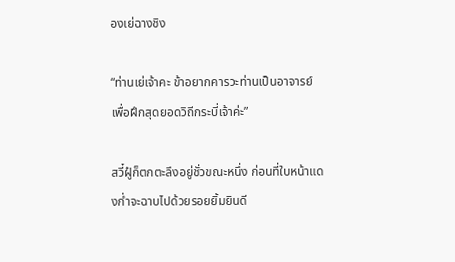องเย่ฉางชิง

“ท่านเย่เจ้าคะ ข้าอยากคารวะท่านเป็นอาจารย์ เพื่อฝึกสุดยอดวิถีกระบี่เจ้าค่ะ”

สวี๋ฝู๋ก็ตกตะลึงอยู่ชั่วขณะหนึ่ง ก่อนที่ใบหน้าแดงก่ำจะฉาบไปด้วยรอยยิ้มยินดี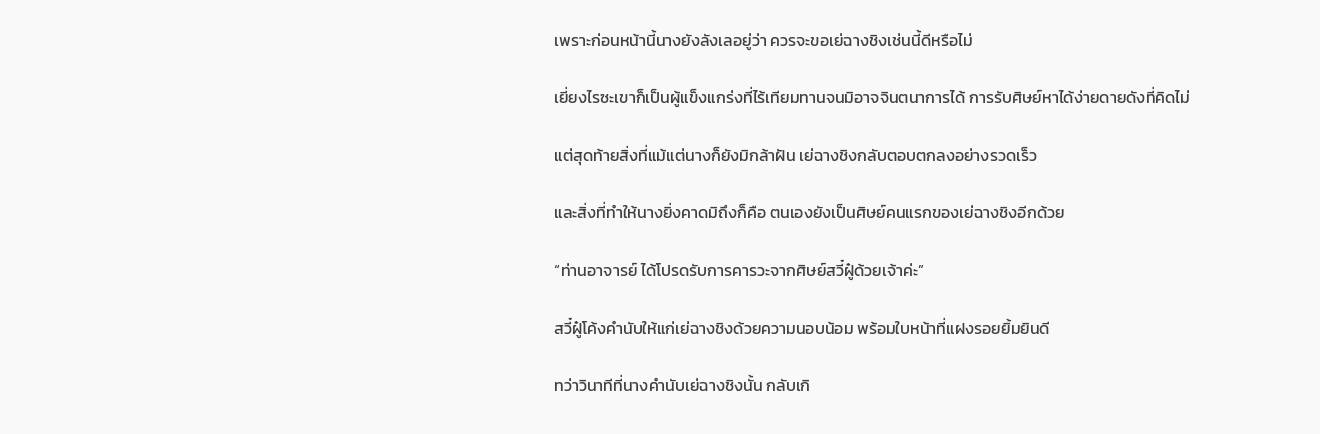เพราะก่อนหน้านี้นางยังลังเลอยู่ว่า ควรจะขอเย่ฉางชิงเช่นนี้ดีหรือไม่

เยี่ยงไรซะเขาก็เป็นผู้แข็งแกร่งที่ไร้เทียมทานจนมิอาจจินตนาการได้ การรับศิษย์หาได้ง่ายดายดังที่คิดไม่

แต่สุดท้ายสิ่งที่แม้แต่นางก็ยังมิกล้าฝัน เย่ฉางชิงกลับตอบตกลงอย่างรวดเร็ว

และสิ่งที่ทำให้นางยิ่งคาดมิถึงก็คือ ตนเองยังเป็นศิษย์คนแรกของเย่ฉางชิงอีกด้วย

“ท่านอาจารย์ ได้โปรดรับการคารวะจากศิษย์สวี๋ฝู๋ด้วยเจ้าค่ะ”

สวี๋ฝู๋โค้งคำนับให้แก่เย่ฉางชิงด้วยความนอบน้อม พร้อมใบหน้าที่แฝงรอยยิ้มยินดี

ทว่าวินาทีที่นางคำนับเย่ฉางชิงนั้น กลับเกิ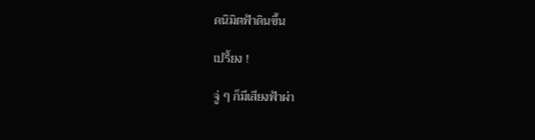ดนิมิตฟ้าดินขึ้น

เปรี้ยง !

จู่ ๆ ก็มีเสียงฟ้าผ่า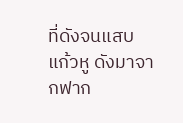ที่ดังจนแสบแก้วหู ดังมาจากฟาก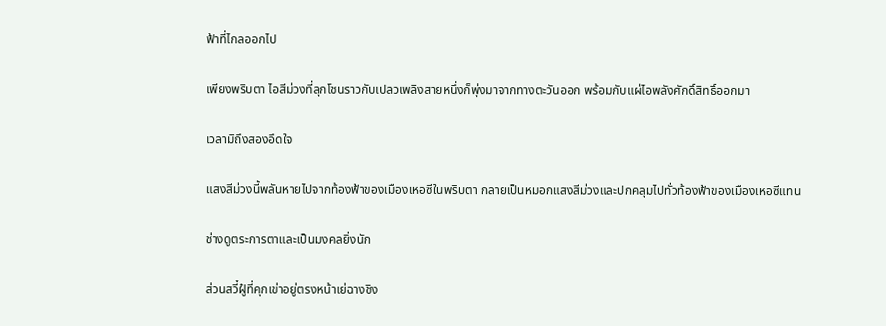ฟ้าที่ไกลออกไป

เพียงพริบตา ไอสีม่วงที่ลุกโชนราวกับเปลวเพลิงสายหนึ่งก็พุ่งมาจากทางตะวันออก พร้อมกับแผ่ไอพลังศักดิ์สิทธิ์ออกมา

เวลามิถึงสองอึดใจ

แสงสีม่วงนี้พลันหายไปจากท้องฟ้าของเมืองเหอซีในพริบตา กลายเป็นหมอกแสงสีม่วงและปกคลุมไปทั่วท้องฟ้าของเมืองเหอซีแทน

ช่างดูตระการตาและเป็นมงคลยิ่งนัก

ส่วนสวี๋ฝู๋ที่คุกเข่าอยู่ตรงหน้าเย่ฉางชิง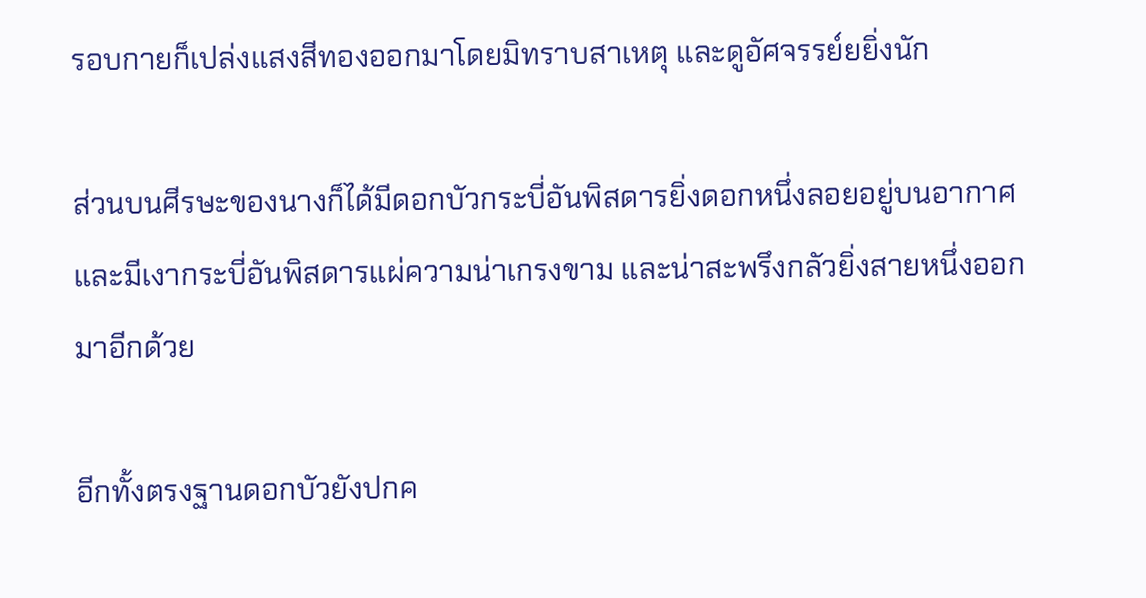รอบกายก็เปล่งแสงสีทองออกมาโดยมิทราบสาเหตุ และดูอัศจรรย์ยยิ่งนัก

ส่วนบนศีรษะของนางก็ได้มีดอกบัวกระบี่อันพิสดารยิ่งดอกหนึ่งลอยอยู่บนอากาศ และมีเงากระบี่อันพิสดารแผ่ความน่าเกรงขาม และน่าสะพรึงกลัวยิ่งสายหนึ่งออกมาอีกด้วย

อีกทั้งตรงฐานดอกบัวยังปกค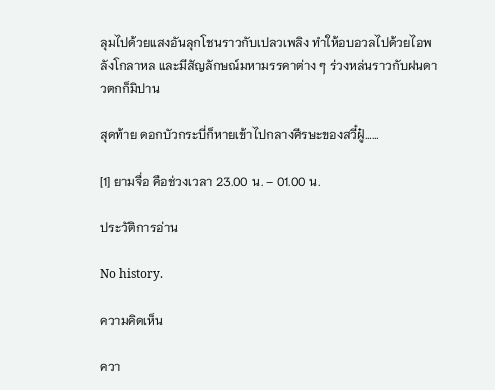ลุมไปด้วยแสงอันลุกโชนราวกับเปลวเพลิง ทำให้อบอวลไปด้วยไอพลังโกลาหล และมีสัญลักษณ์มหามรรคาต่าง ๆ ร่วงหล่นราวกับฝนดาวตกก็มิปาน

สุดท้าย ดอกบัวกระบี่ก็หายเข้าไปกลางศีรษะของสวี๋ฝู๋……

[1] ยามจื่อ คือช่วงเวลา 23.00 น. – 01.00 น.

ประวัติการอ่าน

No history.

ความคิดเห็น

ควา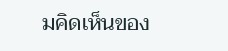มคิดเห็นของ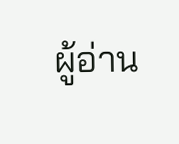ผู้อ่าน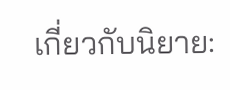เกี่ยวกับนิยาย: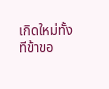เกิดใหม่ทั้งทีข้าขอ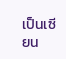เป็นเซียน